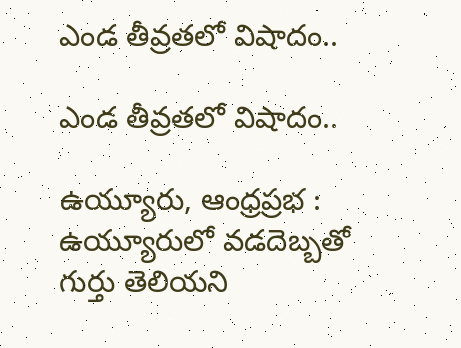ఎండ తీవ్రతలో విషాదం..

ఎండ తీవ్రతలో విషాదం..

ఉయ్యూరు, ఆంధ్రప్రభ : ఉయ్యూరులో వడదెబ్బతో గుర్తు తెలియని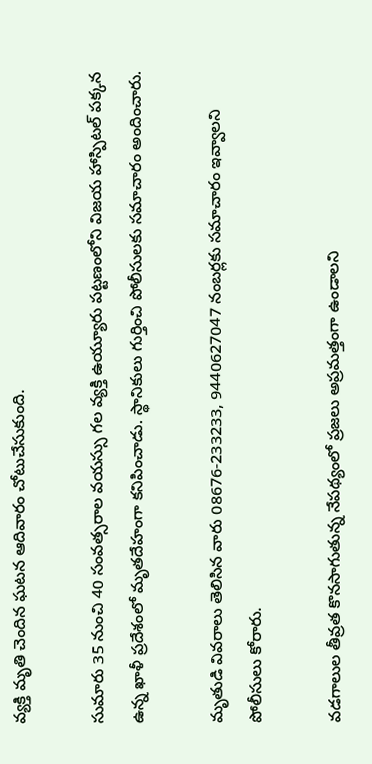వ్యక్తి మృతి చెందిన ఘటన ఆదివారం చోటుచేసుకుంది.

సుమారు 35 నుంచి 40 సంవత్సరాల వయస్సు గల వ్యక్తి ఉయ్యూరు పట్టణంలోని విజయ హాస్పిటల్ పక్కన ఉన్న ఖాళీ ప్రదేశంలో మృతదేహంగా కనిపించాడు. స్థానికులు గుర్తించి పోలీసులకు సమాచారం అందించారు.

మృతుడి వివరాలు తెలిసిన వారు 08676-233233, 9440627047 నంబర్లకు సమాచారం ఇవ్వాలని పోలీసులు కోరారు.

వడగాలుల తీవ్రత కొనసాగుతున్న నేపథ్యంలో ప్రజలు అప్రమత్తంగా ఉండాలని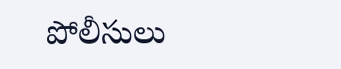పోలీసులు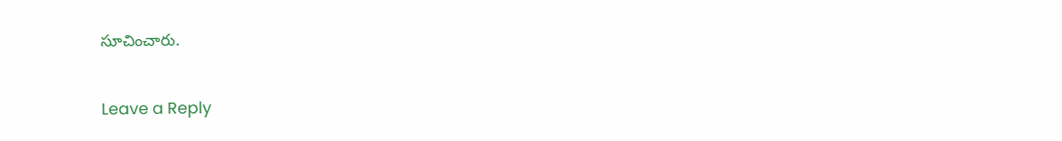సూచించారు.

Leave a Reply